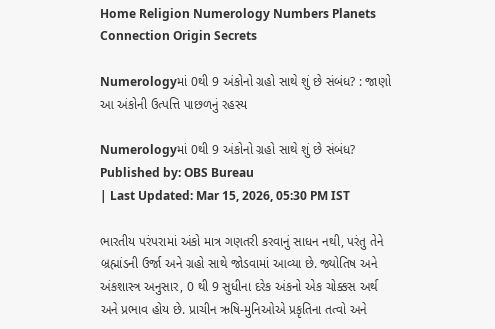Home Religion Numerology Numbers Planets Connection Origin Secrets

Numerologyમાં 0થી 9 અંકોનો ગ્રહો સાથે શું છે સંબંધ? : જાણો આ અંકોની ઉત્પત્તિ પાછળનું રહસ્ય

Numerologyમાં 0થી 9 અંકોનો ગ્રહો સાથે શું છે સંબંધ?
Published by: OBS Bureau
| Last Updated: Mar 15, 2026, 05:30 PM IST

ભારતીય પરંપરામાં અંકો માત્ર ગણતરી કરવાનું સાધન નથી, પરંતુ તેને બ્રહ્માંડની ઉર્જા અને ગ્રહો સાથે જોડવામાં આવ્યા છે. જ્યોતિષ અને અંકશાસ્ત્ર અનુસાર, 0 થી 9 સુધીના દરેક અંકનો એક ચોક્કસ અર્થ અને પ્રભાવ હોય છે. પ્રાચીન ઋષિ-મુનિઓએ પ્રકૃતિના તત્વો અને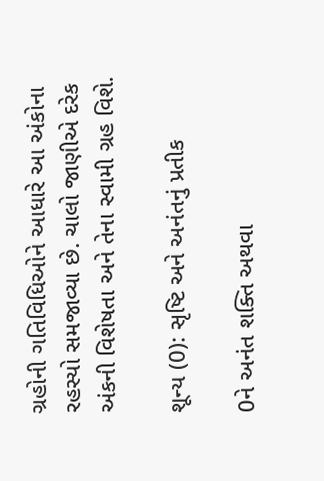ગ્રહોની ગતિવિધિઓને આધારે આ અંકોના રહસ્યો સમજાવ્યા છે. ચાલો જાણીએ દરેક અંકની વિશેષતા અને તેના સ્વામી ગ્રહ વિશે.

શૂન્ય (0): સૃષ્ટિ અને અનંતનું પ્રતીક

0ને અનંત શક્તિ અથવા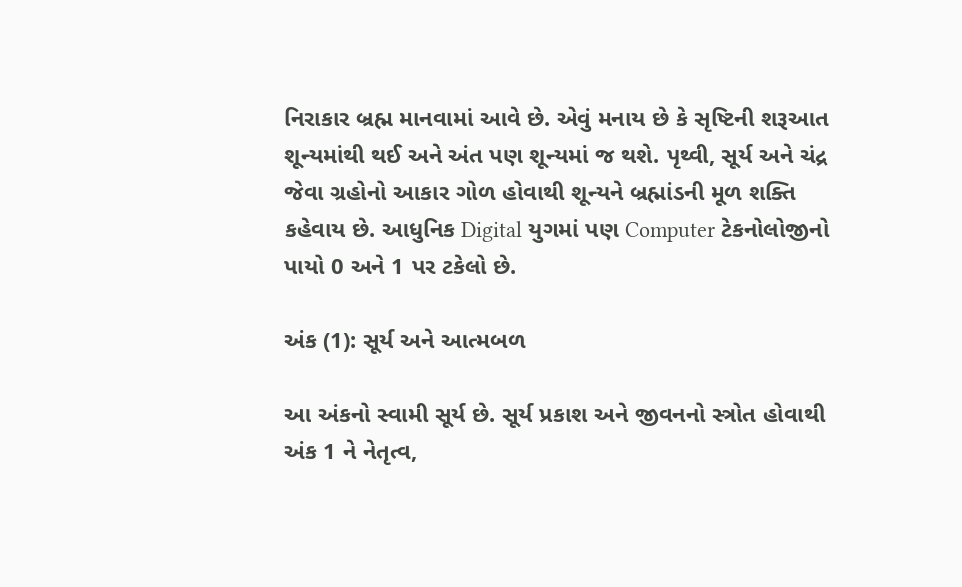નિરાકાર બ્રહ્મ માનવામાં આવે છે. એવું મનાય છે કે સૃષ્ટિની શરૂઆત શૂન્યમાંથી થઈ અને અંત પણ શૂન્યમાં જ થશે. પૃથ્વી, સૂર્ય અને ચંદ્ર જેવા ગ્રહોનો આકાર ગોળ હોવાથી શૂન્યને બ્રહ્માંડની મૂળ શક્તિ કહેવાય છે. આધુનિક Digital યુગમાં પણ Computer ટેકનોલોજીનો પાયો 0 અને 1 પર ટકેલો છે.

અંક (1): સૂર્ય અને આત્મબળ

આ અંકનો સ્વામી સૂર્ય છે. સૂર્ય પ્રકાશ અને જીવનનો સ્ત્રોત હોવાથી અંક 1 ને નેતૃત્વ,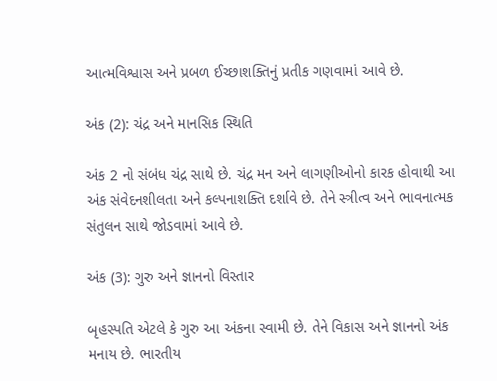આત્મવિશ્વાસ અને પ્રબળ ઈચ્છાશક્તિનું પ્રતીક ગણવામાં આવે છે.

અંક (2): ચંદ્ર અને માનસિક સ્થિતિ

અંક 2 નો સંબંધ ચંદ્ર સાથે છે. ચંદ્ર મન અને લાગણીઓનો કારક હોવાથી આ અંક સંવેદનશીલતા અને કલ્પનાશક્તિ દર્શાવે છે. તેને સ્ત્રીત્વ અને ભાવનાત્મક સંતુલન સાથે જોડવામાં આવે છે.

અંક (3): ગુરુ અને જ્ઞાનનો વિસ્તાર

બૃહસ્પતિ એટલે કે ગુરુ આ અંકના સ્વામી છે. તેને વિકાસ અને જ્ઞાનનો અંક મનાય છે. ભારતીય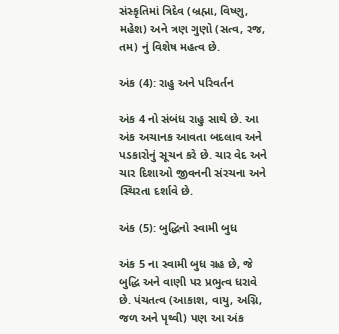સંસ્કૃતિમાં ત્રિદેવ (બ્રહ્મા, વિષ્ણુ, મહેશ) અને ત્રણ ગુણો (સત્વ, રજ, તમ) નું વિશેષ મહત્વ છે.

અંક (4): રાહુ અને પરિવર્તન

અંક 4 નો સંબંધ રાહુ સાથે છે. આ અંક અચાનક આવતા બદલાવ અને પડકારોનું સૂચન કરે છે. ચાર વેદ અને ચાર દિશાઓ જીવનની સંરચના અને સ્થિરતા દર્શાવે છે.

અંક (5): બુદ્ધિનો સ્વામી બુધ

અંક 5 ના સ્વામી બુધ ગ્રહ છે, જે બુદ્ધિ અને વાણી પર પ્રભુત્વ ધરાવે છે. પંચતત્વ (આકાશ, વાયુ, અગ્નિ, જળ અને પૃથ્વી) પણ આ અંક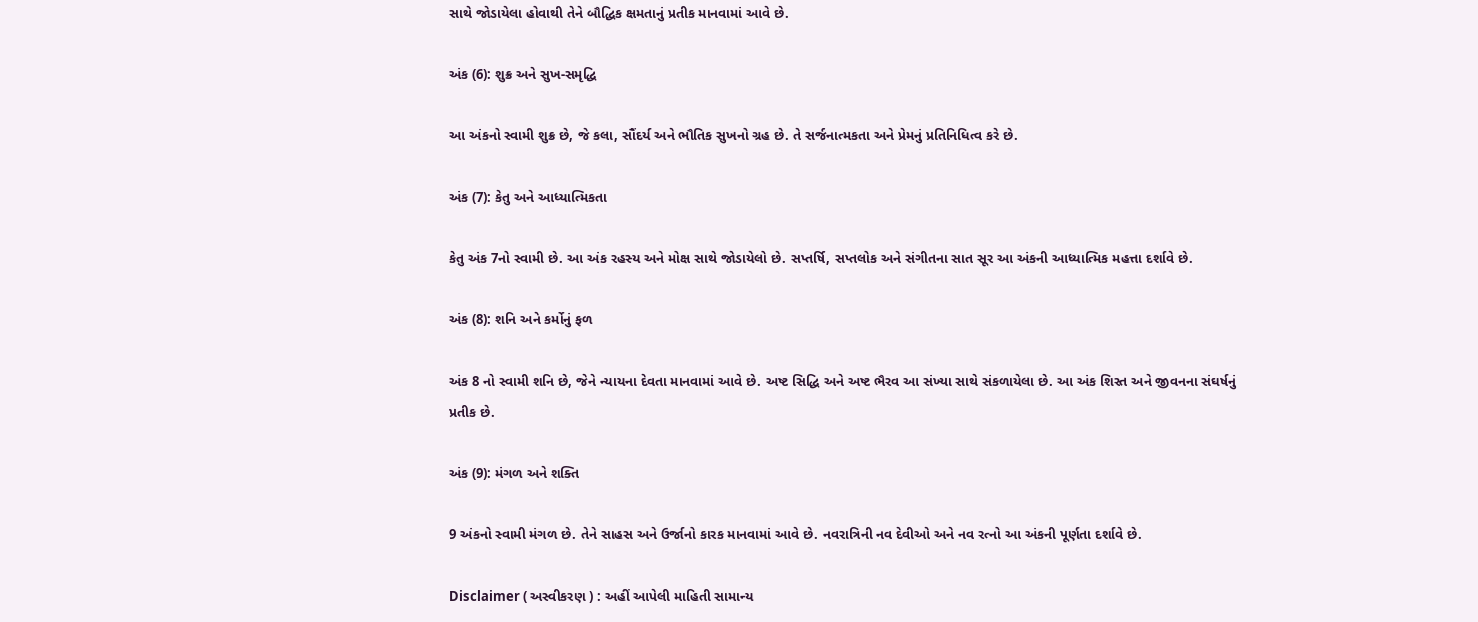સાથે જોડાયેલા હોવાથી તેને બૌદ્ધિક ક્ષમતાનું પ્રતીક માનવામાં આવે છે.

અંક (6): શુક્ર અને સુખ-સમૃદ્ધિ

આ અંકનો સ્વામી શુક્ર છે, જે કલા, સૌંદર્ય અને ભૌતિક સુખનો ગ્રહ છે. તે સર્જનાત્મકતા અને પ્રેમનું પ્રતિનિધિત્વ કરે છે.

અંક (7): કેતુ અને આધ્યાત્મિકતા

કેતુ અંક 7નો સ્વામી છે. આ અંક રહસ્ય અને મોક્ષ સાથે જોડાયેલો છે. સપ્તર્ષિ, સપ્તલોક અને સંગીતના સાત સૂર આ અંકની આધ્યાત્મિક મહત્તા દર્શાવે છે.

અંક (8): શનિ અને કર્મોનું ફળ

અંક 8 નો સ્વામી શનિ છે, જેને ન્યાયના દેવતા માનવામાં આવે છે. અષ્ટ સિદ્ધિ અને અષ્ટ ભૈરવ આ સંખ્યા સાથે સંકળાયેલા છે. આ અંક શિસ્ત અને જીવનના સંઘર્ષનું પ્રતીક છે.

અંક (9): મંગળ અને શક્તિ

9 અંકનો સ્વામી મંગળ છે. તેને સાહસ અને ઉર્જાનો કારક માનવામાં આવે છે. નવરાત્રિની નવ દેવીઓ અને નવ રત્નો આ અંકની પૂર્ણતા દર્શાવે છે.

Disclaimer ( અસ્વીકરણ ) : અહીં આપેલી માહિતી સામાન્ય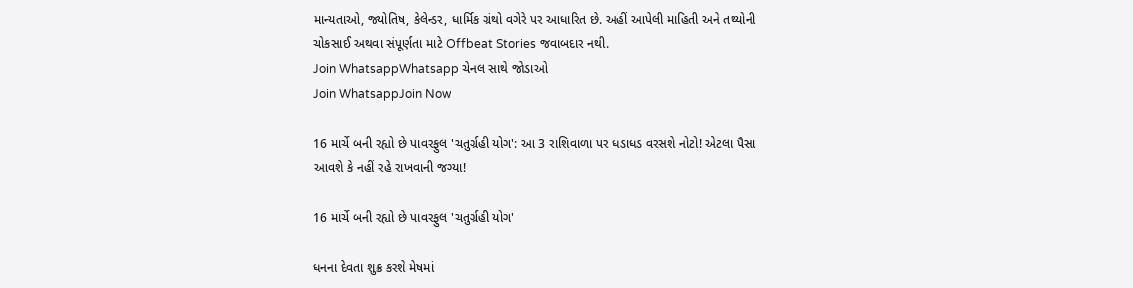માન્યતાઓ, જ્યોતિષ, કેલેન્ડર, ધાર્મિક ગ્રંથો વગેરે પર આધારિત છે. અહીં આપેલી માહિતી અને તથ્યોની ચોકસાઈ અથવા સંપૂર્ણતા માટે Offbeat Stories જવાબદાર નથી.
Join WhatsappWhatsapp ચેનલ સાથે જોડાઓ
Join WhatsappJoin Now

16 માર્ચે બની રહ્યો છે પાવરફુલ 'ચતુર્ગ્રહી યોગ': આ 3 રાશિવાળા પર ધડાધડ વરસશે નોટો! એટલા પૈસા આવશે કે નહીં રહે રાખવાની જગ્યા!

16 માર્ચે બની રહ્યો છે પાવરફુલ 'ચતુર્ગ્રહી યોગ'

ધનના દેવતા શુક્ર કરશે મેષમાં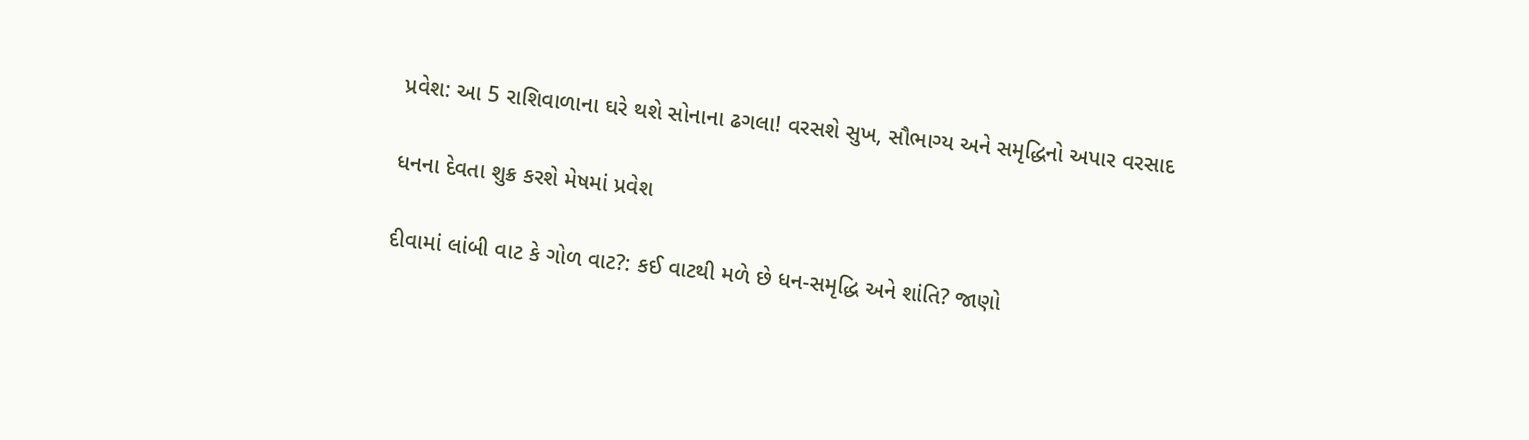પ્રવેશ: આ 5 રાશિવાળાના ઘરે થશે સોનાના ઢગલા! વરસશે સુખ, સૌભાગ્ય અને સમૃદ્ધિનો અપાર વરસાદ

ધનના દેવતા શુક્ર કરશે મેષમાં પ્રવેશ

દીવામાં લાંબી વાટ કે ગોળ વાટ?: કઈ વાટથી મળે છે ધન-સમૃદ્ધિ અને શાંતિ? જાણો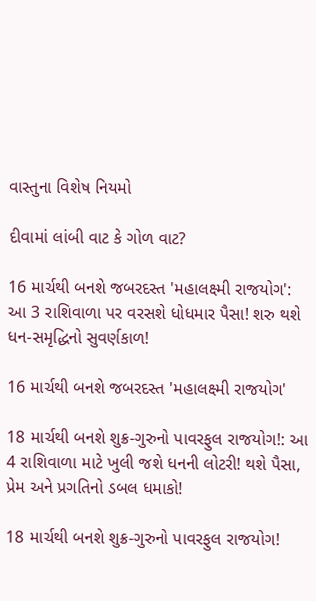વાસ્તુના વિશેષ નિયમો

દીવામાં લાંબી વાટ કે ગોળ વાટ?

16 માર્ચથી બનશે જબરદસ્ત 'મહાલક્ષ્મી રાજયોગ': આ 3 રાશિવાળા પર વરસશે ધોધમાર પૈસા! શરુ થશે ધન-સમૃદ્ધિનો સુવર્ણકાળ!

16 માર્ચથી બનશે જબરદસ્ત 'મહાલક્ષ્મી રાજયોગ'

18 માર્ચથી બનશે શુક્ર-ગુરુનો પાવરફુલ રાજયોગ!: આ 4 રાશિવાળા માટે ખુલી જશે ધનની લોટરી! થશે પૈસા, પ્રેમ અને પ્રગતિનો ડબલ ધમાકો!

18 માર્ચથી બનશે શુક્ર-ગુરુનો પાવરફુલ રાજયોગ!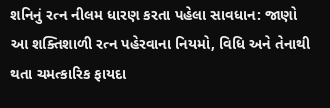શનિનું રત્ન નીલમ ધારણ કરતા પહેલા સાવધાન: જાણો આ શક્તિશાળી રત્ન પહેરવાના નિયમો, વિધિ અને તેનાથી થતા ચમત્કારિક ફાયદા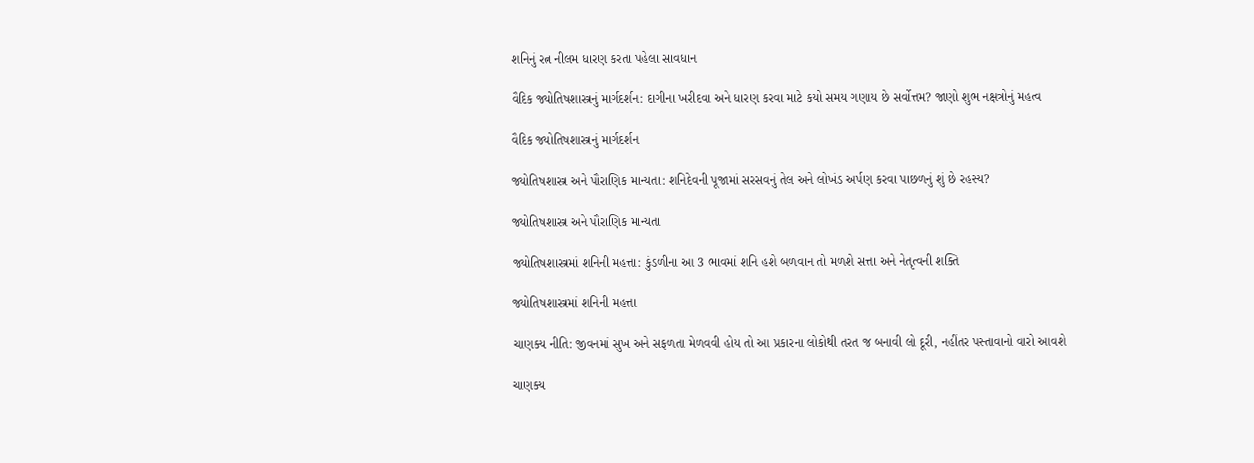શનિનું રત્ન નીલમ ધારણ કરતા પહેલા સાવધાન

વૈદિક જ્યોતિષશાસ્ત્રનું માર્ગદર્શન: દાગીના ખરીદવા અને ધારણ કરવા માટે કયો સમય ગણાય છે સર્વોત્તમ? જાણો શુભ નક્ષત્રોનું મહત્વ

વૈદિક જ્યોતિષશાસ્ત્રનું માર્ગદર્શન

જ્યોતિષશાસ્ત્ર અને પૌરાણિક માન્યતા: શનિદેવની પૂજામાં સરસવનું તેલ અને લોખંડ અર્પણ કરવા પાછળનું શું છે રહસ્ય?

જ્યોતિષશાસ્ત્ર અને પૌરાણિક માન્યતા

જ્યોતિષશાસ્ત્રમાં શનિની મહત્તા: કુંડળીના આ 3 ભાવમાં શનિ હશે બળવાન તો મળશે સત્તા અને નેતૃત્વની શક્તિ

જ્યોતિષશાસ્ત્રમાં શનિની મહત્તા

ચાણક્ય નીતિ: જીવનમાં સુખ અને સફળતા મેળવવી હોય તો આ પ્રકારના લોકોથી તરત જ બનાવી લો દૂરી, નહીંતર પસ્તાવાનો વારો આવશે

ચાણક્ય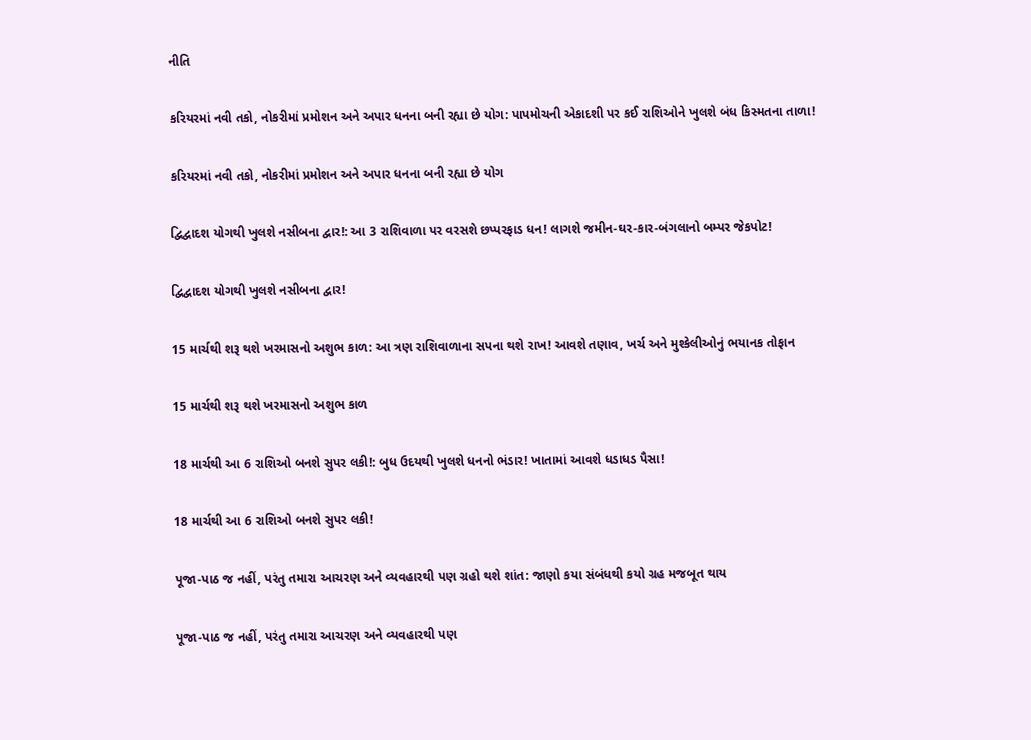નીતિ

કરિયરમાં નવી તકો, નોકરીમાં પ્રમોશન અને અપાર ધનના બની રહ્યા છે યોગ: પાપમોચની એકાદશી પર કઈ રાશિઓને ખુલશે બંધ કિસ્મતના તાળા!

કરિયરમાં નવી તકો, નોકરીમાં પ્રમોશન અને અપાર ધનના બની રહ્યા છે યોગ

દ્વિદ્વાદશ યોગથી ખુલશે નસીબના દ્વાર!: આ 3 રાશિવાળા પર વરસશે છપ્પરફાડ ધન! લાગશે જમીન-ઘર-કાર-બંગલાનો બમ્પર જેકપોટ!

દ્વિદ્વાદશ યોગથી ખુલશે નસીબના દ્વાર!

15 માર્ચથી શરૂ થશે ખરમાસનો અશુભ કાળ: આ ત્રણ રાશિવાળાના સપના થશે રાખ! આવશે તણાવ, ખર્ચ અને મુશ્કેલીઓનું ભયાનક તોફાન

15 માર્ચથી શરૂ થશે ખરમાસનો અશુભ કાળ

18 માર્ચથી આ 6 રાશિઓ બનશે સુપર લકી!: બુધ ઉદયથી ખુલશે ધનનો ભંડાર! ખાતામાં આવશે ધડાધડ પૈસા!

18 માર્ચથી આ 6 રાશિઓ બનશે સુપર લકી!

પૂજા-પાઠ જ નહીં, પરંતુ તમારા આચરણ અને વ્યવહારથી પણ ગ્રહો થશે શાંત: જાણો કયા સંબંધથી કયો ગ્રહ મજબૂત થાય

પૂજા-પાઠ જ નહીં, પરંતુ તમારા આચરણ અને વ્યવહારથી પણ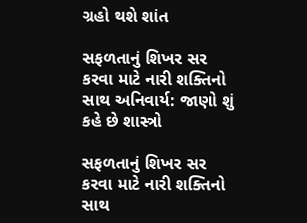ગ્રહો થશે શાંત

સફળતાનું શિખર સર કરવા માટે નારી શક્તિનો સાથ અનિવાર્ય: જાણો શું કહે છે શાસ્ત્રો

સફળતાનું શિખર સર કરવા માટે નારી શક્તિનો સાથ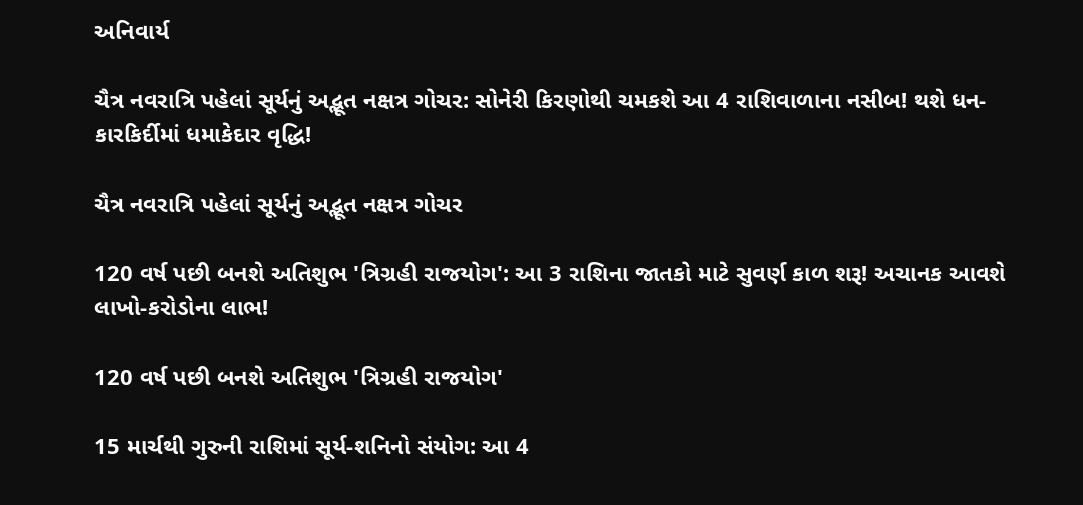અનિવાર્ય

ચૈત્ર નવરાત્રિ પહેલાં સૂર્યનું અદ્ભૂત નક્ષત્ર ગોચર: સોનેરી કિરણોથી ચમકશે આ 4 રાશિવાળાના નસીબ! થશે ધન-કારકિર્દીમાં ધમાકેદાર વૃદ્ધિ!

ચૈત્ર નવરાત્રિ પહેલાં સૂર્યનું અદ્ભૂત નક્ષત્ર ગોચર

120 વર્ષ પછી બનશે અતિશુભ 'ત્રિગ્રહી રાજયોગ': આ 3 રાશિના જાતકો માટે સુવર્ણ કાળ શરૂ! અચાનક આવશે લાખો-કરોડોના લાભ!

120 વર્ષ પછી બનશે અતિશુભ 'ત્રિગ્રહી રાજયોગ'

15 માર્ચથી ગુરુની રાશિમાં સૂર્ય-શનિનો સંયોગ: આ 4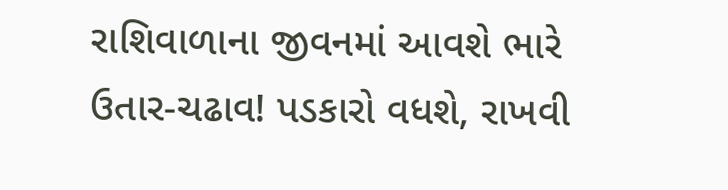રાશિવાળાના જીવનમાં આવશે ભારે ઉતાર-ચઢાવ! પડકારો વધશે, રાખવી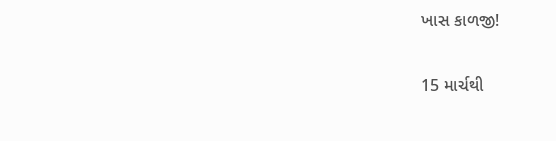ખાસ કાળજી!

15 માર્ચથી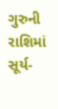ગુરુની રાશિમાં સૂર્ય-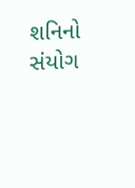શનિનો સંયોગ